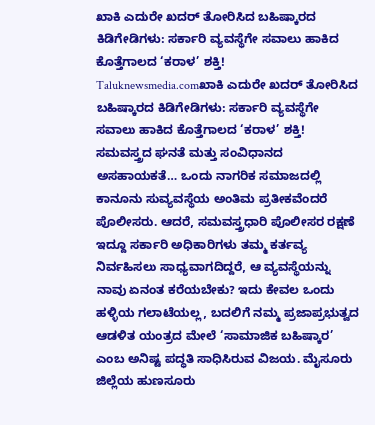ಖಾಕಿ ಎದುರೇ ಖದರ್ ತೋರಿಸಿದ ಬಹಿಷ್ಕಾರದ ಕಿಡಿಗೇಡಿಗಳು: ಸರ್ಕಾರಿ ವ್ಯವಸ್ಥೆಗೇ ಸವಾಲು ಹಾಕಿದ ಕೊತ್ತೆಗಾಲದ ‘ಕರಾಳ’ ಶಕ್ತಿ!
Taluknewsmedia.comಖಾಕಿ ಎದುರೇ ಖದರ್ ತೋರಿಸಿದ ಬಹಿಷ್ಕಾರದ ಕಿಡಿಗೇಡಿಗಳು: ಸರ್ಕಾರಿ ವ್ಯವಸ್ಥೆಗೇ ಸವಾಲು ಹಾಕಿದ ಕೊತ್ತೆಗಾಲದ ‘ಕರಾಳ’ ಶಕ್ತಿ! ಸಮವಸ್ತ್ರದ ಘನತೆ ಮತ್ತು ಸಂವಿಧಾನದ ಅಸಹಾಯಕತೆ… ಒಂದು ನಾಗರಿಕ ಸಮಾಜದಲ್ಲಿ ಕಾನೂನು ಸುವ್ಯವಸ್ಥೆಯ ಅಂತಿಮ ಪ್ರತೀಕವೆಂದರೆ ಪೊಲೀಸರು. ಆದರೆ, ಸಮವಸ್ತ್ರಧಾರಿ ಪೊಲೀಸರ ರಕ್ಷಣೆ ಇದ್ದೂ ಸರ್ಕಾರಿ ಅಧಿಕಾರಿಗಳು ತಮ್ಮ ಕರ್ತವ್ಯ ನಿರ್ವಹಿಸಲು ಸಾಧ್ಯವಾಗದಿದ್ದರೆ, ಆ ವ್ಯವಸ್ಥೆಯನ್ನು ನಾವು ಏನಂತ ಕರೆಯಬೇಕು? ಇದು ಕೇವಲ ಒಂದು ಹಳ್ಳಿಯ ಗಲಾಟೆಯಲ್ಲ, ಬದಲಿಗೆ ನಮ್ಮ ಪ್ರಜಾಪ್ರಭುತ್ವದ ಆಡಳಿತ ಯಂತ್ರದ ಮೇಲೆ ‘ಸಾಮಾಜಿಕ ಬಹಿಷ್ಕಾರ’ ಎಂಬ ಅನಿಷ್ಟ ಪದ್ಧತಿ ಸಾಧಿಸಿರುವ ವಿಜಯ. ಮೈಸೂರು ಜಿಲ್ಲೆಯ ಹುಣಸೂರು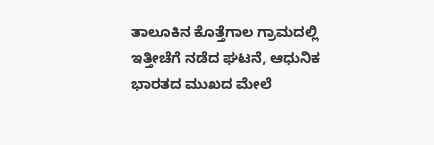ತಾಲೂಕಿನ ಕೊತ್ತೆಗಾಲ ಗ್ರಾಮದಲ್ಲಿ ಇತ್ತೀಚೆಗೆ ನಡೆದ ಘಟನೆ, ಆಧುನಿಕ ಭಾರತದ ಮುಖದ ಮೇಲೆ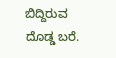ಬಿದ್ದಿರುವ ದೊಡ್ಡ ಬರೆ.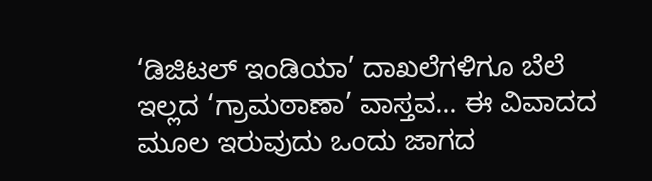‘ಡಿಜಿಟಲ್ ಇಂಡಿಯಾ’ ದಾಖಲೆಗಳಿಗೂ ಬೆಲೆ ಇಲ್ಲದ ‘ಗ್ರಾಮಠಾಣಾ’ ವಾಸ್ತವ… ಈ ವಿವಾದದ ಮೂಲ ಇರುವುದು ಒಂದು ಜಾಗದ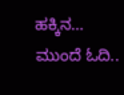ಹಕ್ಕಿನ…
ಮುಂದೆ ಓದಿ..